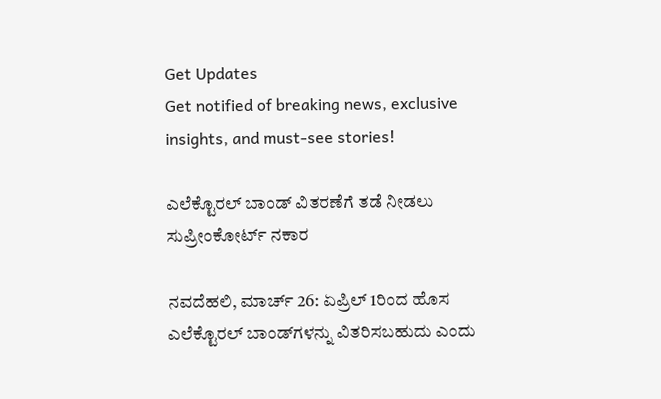Get Updates
Get notified of breaking news, exclusive insights, and must-see stories!

ಎಲೆಕ್ಟೊರಲ್ ಬಾಂಡ್ ವಿತರಣೆಗೆ ತಡೆ ನೀಡಲು ಸುಪ್ರೀಂಕೋರ್ಟ್ ನಕಾರ

ನವದೆಹಲಿ, ಮಾರ್ಚ್ 26: ಏಪ್ರಿಲ್ 1ರಿಂದ ಹೊಸ ಎಲೆಕ್ಟೊರಲ್ ಬಾಂಡ್‌ಗಳನ್ನು ವಿತರಿಸಬಹುದು ಎಂದು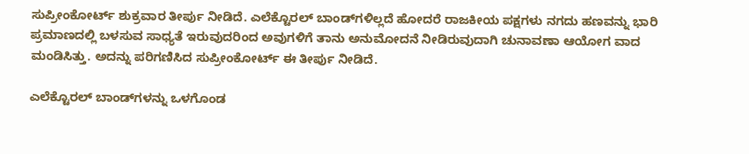ಸುಪ್ರೀಂಕೋರ್ಟ್ ಶುಕ್ರವಾರ ತೀರ್ಪು ನೀಡಿದೆ. ಎಲೆಕ್ಟೊರಲ್ ಬಾಂಡ್‌ಗಳಿಲ್ಲದೆ ಹೋದರೆ ರಾಜಕೀಯ ಪಕ್ಷಗಳು ನಗದು ಹಣವನ್ನು ಭಾರಿ ಪ್ರಮಾಣದಲ್ಲಿ ಬಳಸುವ ಸಾಧ್ಯತೆ ಇರುವುದರಿಂದ ಅವುಗಳಿಗೆ ತಾನು ಅನುಮೋದನೆ ನೀಡಿರುವುದಾಗಿ ಚುನಾವಣಾ ಆಯೋಗ ವಾದ ಮಂಡಿಸಿತ್ತು. ಅದನ್ನು ಪರಿಗಣಿಸಿದ ಸುಪ್ರೀಂಕೋರ್ಟ್ ಈ ತೀರ್ಪು ನೀಡಿದೆ.

ಎಲೆಕ್ಟೊರಲ್ ಬಾಂಡ್‌ಗಳನ್ನು ಒಳಗೊಂಡ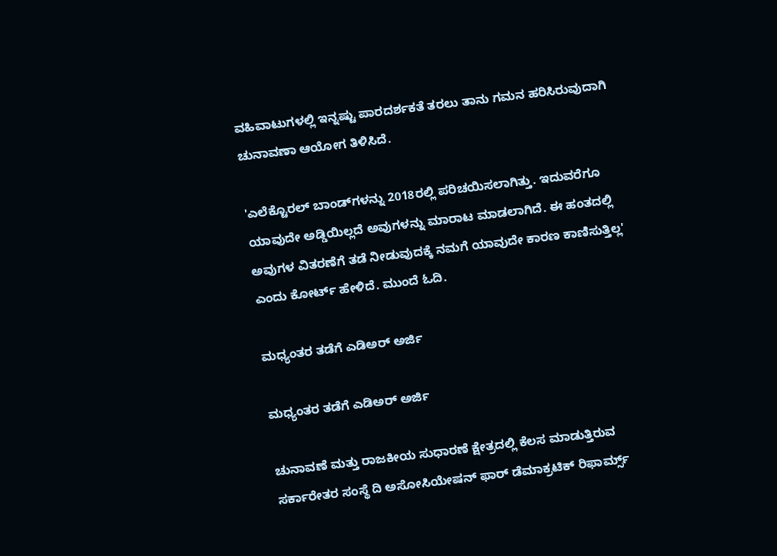ವಹಿವಾಟುಗಳಲ್ಲಿ ಇನ್ನಷ್ಟು ಪಾರದರ್ಶಕತೆ ತರಲು ತಾನು ಗಮನ ಹರಿಸಿರುವುದಾಗಿ ಚುನಾವಣಾ ಆಯೋಗ ತಿಳಿಸಿದೆ.

'ಎಲೆಕ್ಟೊರಲ್ ಬಾಂಡ್‌ಗಳನ್ನು 2018ರಲ್ಲಿ ಪರಿಚಯಿಸಲಾಗಿತ್ತು. ಇದುವರೆಗೂ ಯಾವುದೇ ಅಡ್ಡಿಯಿಲ್ಲದೆ ಅವುಗಳನ್ನು ಮಾರಾಟ ಮಾಡಲಾಗಿದೆ. ಈ ಹಂತದಲ್ಲಿ ಅವುಗಳ ವಿತರಣೆಗೆ ತಡೆ ನೀಡುವುದಕ್ಕೆ ನಮಗೆ ಯಾವುದೇ ಕಾರಣ ಕಾಣಿಸುತ್ತಿಲ್ಲ' ಎಂದು ಕೋರ್ಟ್ ಹೇಳಿದೆ. ಮುಂದೆ ಓದಿ.

ಮಧ್ಯಂತರ ತಡೆಗೆ ಎಡಿಅರ್ ಅರ್ಜಿ

ಮಧ್ಯಂತರ ತಡೆಗೆ ಎಡಿಅರ್ ಅರ್ಜಿ

ಚುನಾವಣೆ ಮತ್ತು ರಾಜಕೀಯ ಸುಧಾರಣೆ ಕ್ಷೇತ್ರದಲ್ಲಿ ಕೆಲಸ ಮಾಡುತ್ತಿರುವ ಸರ್ಕಾರೇತರ ಸಂಸ್ಥೆ ದಿ ಅಸೋಸಿಯೇಷನ್ ಫಾರ್ ಡೆಮಾಕ್ರಟಿಕ್ ರಿಫಾರ್ಮ್ಸ್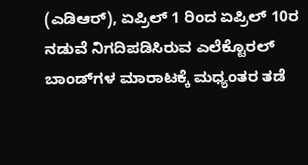(ಎಡಿಆರ್), ಏಪ್ರಿಲ್ 1 ರಿಂದ ಏಪ್ರಿಲ್ 10ರ ನಡುವೆ ನಿಗದಿಪಡಿಸಿರುವ ಎಲೆಕ್ಟೊರಲ್ ಬಾಂಡ್‌ಗಳ ಮಾರಾಟಕ್ಕೆ ಮಧ್ಯಂತರ ತಡೆ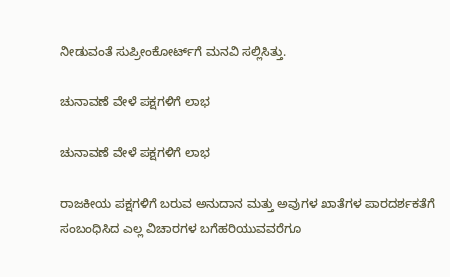ನೀಡುವಂತೆ ಸುಪ್ರೀಂಕೋರ್ಟ್‌ಗೆ ಮನವಿ ಸಲ್ಲಿಸಿತ್ತು.

ಚುನಾವಣೆ ವೇಳೆ ಪಕ್ಷಗಳಿಗೆ ಲಾಭ

ಚುನಾವಣೆ ವೇಳೆ ಪಕ್ಷಗಳಿಗೆ ಲಾಭ

ರಾಜಕೀಯ ಪಕ್ಷಗಳಿಗೆ ಬರುವ ಅನುದಾನ ಮತ್ತು ಅವುಗಳ ಖಾತೆಗಳ ಪಾರದರ್ಶಕತೆಗೆ ಸಂಬಂಧಿಸಿದ ಎಲ್ಲ ವಿಚಾರಗಳ ಬಗೆಹರಿಯುವವರೆಗೂ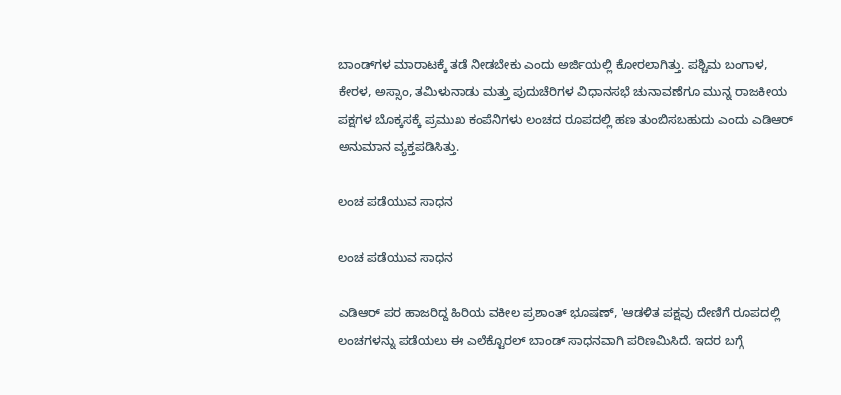ಬಾಂಡ್‌ಗಳ ಮಾರಾಟಕ್ಕೆ ತಡೆ ನೀಡಬೇಕು ಎಂದು ಅರ್ಜಿಯಲ್ಲಿ ಕೋರಲಾಗಿತ್ತು. ಪಶ್ಚಿಮ ಬಂಗಾಳ, ಕೇರಳ, ಅಸ್ಸಾಂ, ತಮಿಳುನಾಡು ಮತ್ತು ಪುದುಚೆರಿಗಳ ವಿಧಾನಸಭೆ ಚುನಾವಣೆಗೂ ಮುನ್ನ ರಾಜಕೀಯ ಪಕ್ಷಗಳ ಬೊಕ್ಕಸಕ್ಕೆ ಪ್ರಮುಖ ಕಂಪೆನಿಗಳು ಲಂಚದ ರೂಪದಲ್ಲಿ ಹಣ ತುಂಬಿಸಬಹುದು ಎಂದು ಎಡಿಆರ್ ಅನುಮಾನ ವ್ಯಕ್ತಪಡಿಸಿತ್ತು.

ಲಂಚ ಪಡೆಯುವ ಸಾಧನ

ಲಂಚ ಪಡೆಯುವ ಸಾಧನ

ಎಡಿಆರ್ ಪರ ಹಾಜರಿದ್ದ ಹಿರಿಯ ವಕೀಲ ಪ್ರಶಾಂತ್ ಭೂಷಣ್, 'ಆಡಳಿತ ಪಕ್ಷವು ದೇಣಿಗೆ ರೂಪದಲ್ಲಿ ಲಂಚಗಳನ್ನು ಪಡೆಯಲು ಈ ಎಲೆಕ್ಟೊರಲ್ ಬಾಂಡ್ ಸಾಧನವಾಗಿ ಪರಿಣಮಿಸಿದೆ. ಇದರ ಬಗ್ಗೆ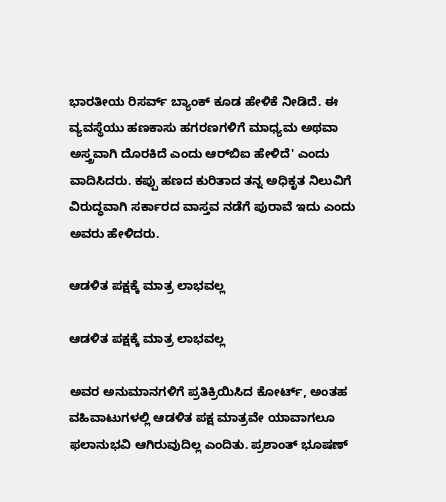ಭಾರತೀಯ ರಿಸರ್ವ್ ಬ್ಯಾಂಕ್ ಕೂಡ ಹೇಳಿಕೆ ನೀಡಿದೆ. ಈ ವ್ಯವಸ್ಥೆಯು ಹಣಕಾಸು ಹಗರಣಗಳಿಗೆ ಮಾಧ್ಯಮ ಅಥವಾ ಅಸ್ತ್ರವಾಗಿ ದೊರಕಿದೆ ಎಂದು ಆರ್‌ಬಿಐ ಹೇಳಿದೆ' ಎಂದು ವಾದಿಸಿದರು. ಕಪ್ಪು ಹಣದ ಕುರಿತಾದ ತನ್ನ ಅಧಿಕೃತ ನಿಲುವಿಗೆ ವಿರುದ್ಧವಾಗಿ ಸರ್ಕಾರದ ವಾಸ್ತವ ನಡೆಗೆ ಪುರಾವೆ ಇದು ಎಂದು ಅವರು ಹೇಳಿದರು.

ಆಡಳಿತ ಪಕ್ಷಕ್ಕೆ ಮಾತ್ರ ಲಾಭವಲ್ಲ

ಆಡಳಿತ ಪಕ್ಷಕ್ಕೆ ಮಾತ್ರ ಲಾಭವಲ್ಲ

ಅವರ ಅನುಮಾನಗಳಿಗೆ ಪ್ರತಿಕ್ರಿಯಿಸಿದ ಕೋರ್ಟ್, ಅಂತಹ ವಹಿವಾಟುಗಳಲ್ಲಿ ಆಡಳಿತ ಪಕ್ಷ ಮಾತ್ರವೇ ಯಾವಾಗಲೂ ಫಲಾನುಭವಿ ಆಗಿರುವುದಿಲ್ಲ ಎಂದಿತು. ಪ್ರಶಾಂತ್ ಭೂಷಣ್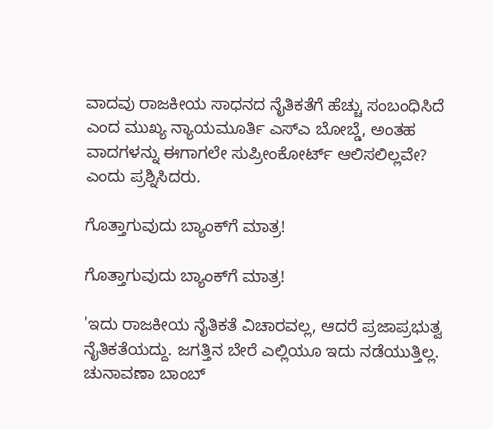ವಾದವು ರಾಜಕೀಯ ಸಾಧನದ ನೈತಿಕತೆಗೆ ಹೆಚ್ಚು ಸಂಬಂಧಿಸಿದೆ ಎಂದ ಮುಖ್ಯ ನ್ಯಾಯಮೂರ್ತಿ ಎಸ್‌ಎ ಬೋಬ್ಡೆ, ಅಂತಹ ವಾದಗಳನ್ನು ಈಗಾಗಲೇ ಸುಪ್ರೀಂಕೋರ್ಟ್ ಆಲಿಸಲಿಲ್ಲವೇ? ಎಂದು ಪ್ರಶ್ನಿಸಿದರು.

ಗೊತ್ತಾಗುವುದು ಬ್ಯಾಂಕ್‌ಗೆ ಮಾತ್ರ!

ಗೊತ್ತಾಗುವುದು ಬ್ಯಾಂಕ್‌ಗೆ ಮಾತ್ರ!

'ಇದು ರಾಜಕೀಯ ನೈತಿಕತೆ ವಿಚಾರವಲ್ಲ, ಆದರೆ ಪ್ರಜಾಪ್ರಭುತ್ವ ನೈತಿಕತೆಯದ್ದು. ಜಗತ್ತಿನ ಬೇರೆ ಎಲ್ಲಿಯೂ ಇದು ನಡೆಯುತ್ತಿಲ್ಲ. ಚುನಾವಣಾ ಬಾಂಬ್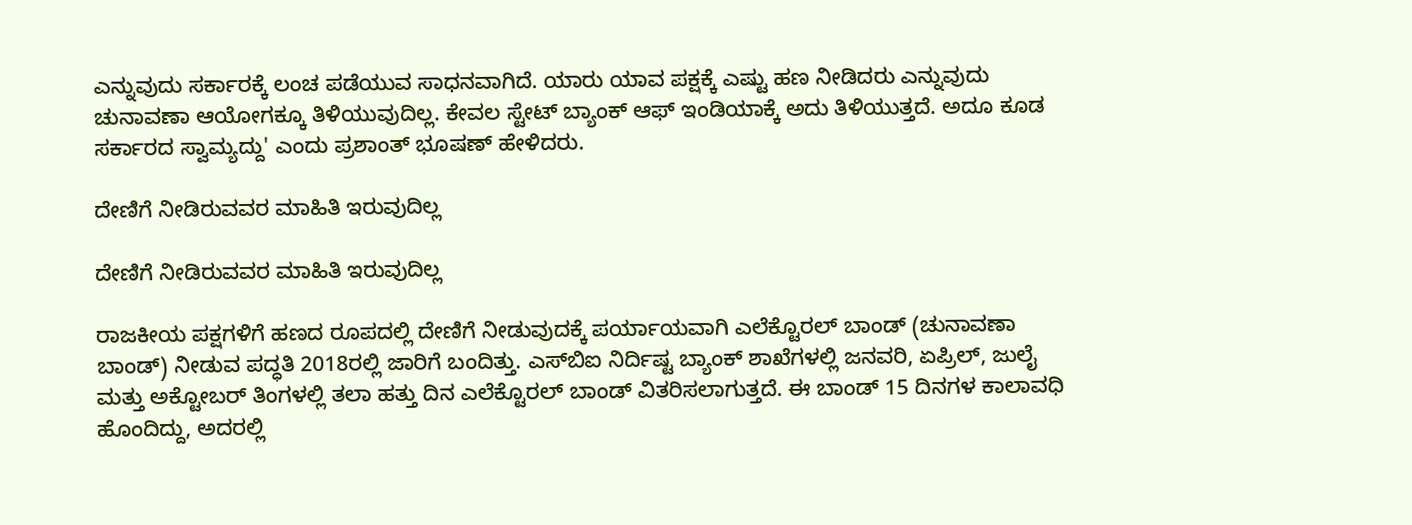ಎನ್ನುವುದು ಸರ್ಕಾರಕ್ಕೆ ಲಂಚ ಪಡೆಯುವ ಸಾಧನವಾಗಿದೆ. ಯಾರು ಯಾವ ಪಕ್ಷಕ್ಕೆ ಎಷ್ಟು ಹಣ ನೀಡಿದರು ಎನ್ನುವುದು ಚುನಾವಣಾ ಆಯೋಗಕ್ಕೂ ತಿಳಿಯುವುದಿಲ್ಲ. ಕೇವಲ ಸ್ಟೇಟ್ ಬ್ಯಾಂಕ್ ಆಫ್ ಇಂಡಿಯಾಕ್ಕೆ ಅದು ತಿಳಿಯುತ್ತದೆ. ಅದೂ ಕೂಡ ಸರ್ಕಾರದ ಸ್ವಾಮ್ಯದ್ದು' ಎಂದು ಪ್ರಶಾಂತ್ ಭೂಷಣ್ ಹೇಳಿದರು.

ದೇಣಿಗೆ ನೀಡಿರುವವರ ಮಾಹಿತಿ ಇರುವುದಿಲ್ಲ

ದೇಣಿಗೆ ನೀಡಿರುವವರ ಮಾಹಿತಿ ಇರುವುದಿಲ್ಲ

ರಾಜಕೀಯ ಪಕ್ಷಗಳಿಗೆ ಹಣದ ರೂಪದಲ್ಲಿ ದೇಣಿಗೆ ನೀಡುವುದಕ್ಕೆ ಪರ್ಯಾಯವಾಗಿ ಎಲೆಕ್ಟೊರಲ್ ಬಾಂಡ್ (ಚುನಾವಣಾ ಬಾಂಡ್) ನೀಡುವ ಪದ್ಧತಿ 2018ರಲ್ಲಿ ಜಾರಿಗೆ ಬಂದಿತ್ತು. ಎಸ್‌ಬಿಐ ನಿರ್ದಿಷ್ಟ ಬ್ಯಾಂಕ್ ಶಾಖೆಗಳಲ್ಲಿ ಜನವರಿ, ಏಪ್ರಿಲ್, ಜುಲೈ ಮತ್ತು ಅಕ್ಟೋಬರ್ ತಿಂಗಳಲ್ಲಿ ತಲಾ ಹತ್ತು ದಿನ ಎಲೆಕ್ಟೊರಲ್ ಬಾಂಡ್ ವಿತರಿಸಲಾಗುತ್ತದೆ. ಈ ಬಾಂಡ್ 15 ದಿನಗಳ ಕಾಲಾವಧಿ ಹೊಂದಿದ್ದು, ಅದರಲ್ಲಿ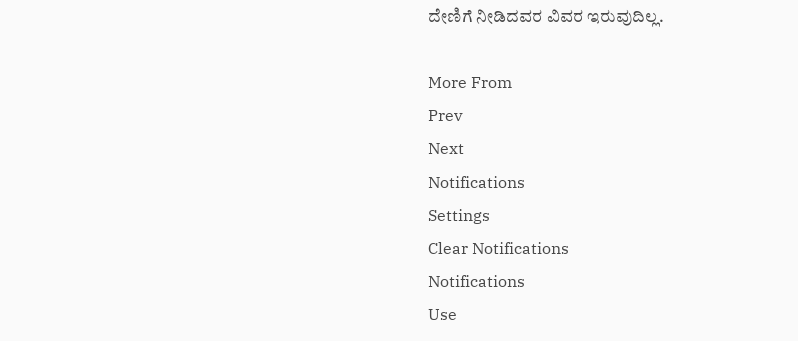ದೇಣಿಗೆ ನೀಡಿದವರ ವಿವರ ಇರುವುದಿಲ್ಲ.

More From
Prev
Next
Notifications
Settings
Clear Notifications
Notifications
Use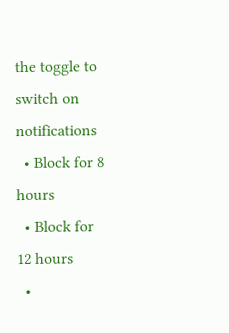the toggle to switch on notifications
  • Block for 8 hours
  • Block for 12 hours
  •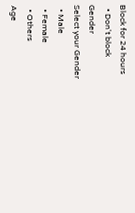Block for 24 hours
  • Don't block
Gender
Select your Gender
  • Male
  • Female
  • Others
Age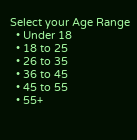Select your Age Range
  • Under 18
  • 18 to 25
  • 26 to 35
  • 36 to 45
  • 45 to 55
  • 55+